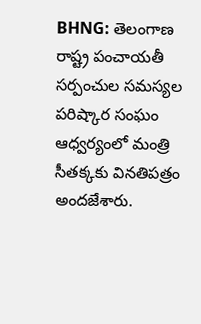BHNG: తెలంగాణ రాష్ట్ర పంచాయతీ సర్పంచుల సమస్యల పరిష్కార సంఘం ఆధ్వర్యంలో మంత్రి సీతక్కకు వినతిపత్రం అందజేశారు.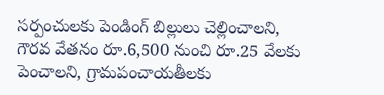సర్పంచులకు పెండింగ్ బిల్లులు చెల్లించాలని, గౌరవ వేతనం రూ.6,500 నుంచి రూ.25 వేలకు పెంచాలని, గ్రామపంచాయతీలకు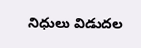నిధులు విడుదల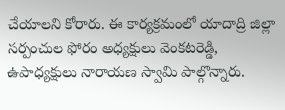చేయాలని కోరారు. ఈ కార్యక్రమంలో యాదాద్రి జిల్లా సర్పంచుల ఫోరం అధ్యక్షులు వెంకటరెడ్డి, ఉపాధ్యక్షులు నారాయణ స్వామి పాల్గొన్నారు.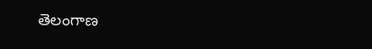తెలంగాణ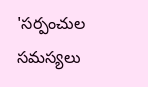'సర్పంచుల సమస్యలు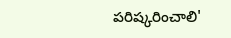పరిష్కరించాలి'